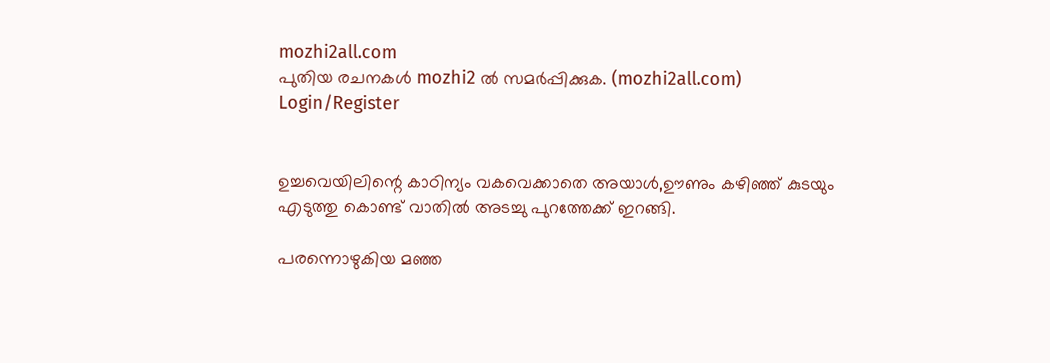mozhi2all.com
പുതിയ രചനകൾ mozhi2 ൽ സമർപ്പിക്കുക. (mozhi2all.com)
Login/Register


ഉച്ചവെയിലിന്റെ കാഠിന്യം വകവെക്കാതെ അയാൾ,ഊണും കഴിഞ്ഞ് കുടയും എടുത്തു കൊണ്ട് വാതിൽ അടച്ചു പുറത്തേക്ക് ഇറങ്ങി.

പരന്നൊഴുകിയ മഞ്ഞ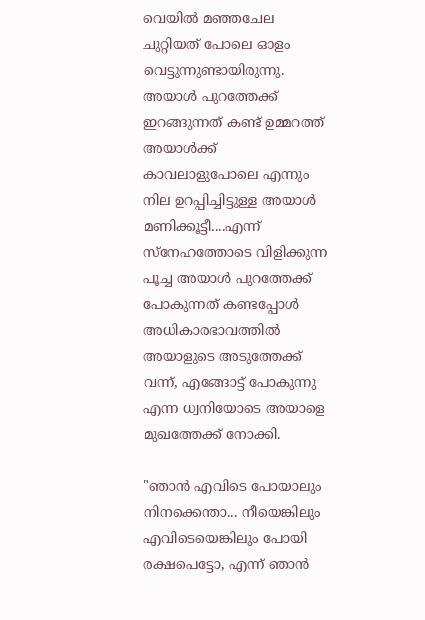വെയിൽ മഞ്ഞചേല ചുറ്റിയത് പോലെ ഓളം വെട്ടുന്നുണ്ടായിരുന്നു. അയാൾ പുറത്തേക്ക് ഇറങ്ങുന്നത് കണ്ട് ഉമ്മറത്ത് അയാൾക്ക് കാവലാളുപോലെ എന്നും നില ഉറപ്പിച്ചിട്ടുള്ള അയാൾ മണിക്കൂട്ടീ....എന്ന് സ്നേഹത്തോടെ വിളിക്കുന്ന പൂച്ച അയാൾ പുറത്തേക്ക് പോകുന്നത് കണ്ടപ്പോൾ അധികാരഭാവത്തിൽ അയാളുടെ അടുത്തേക്ക് വന്ന്, എങ്ങോട്ട് പോകുന്നു എന്ന ധ്വനിയോടെ അയാളെ മുഖത്തേക്ക് നോക്കി.

"ഞാൻ എവിടെ പോയാലും നിനക്കെന്താ... നീയെങ്കിലും എവിടെയെങ്കിലും പോയി രക്ഷപെട്ടോ, എന്ന് ഞാൻ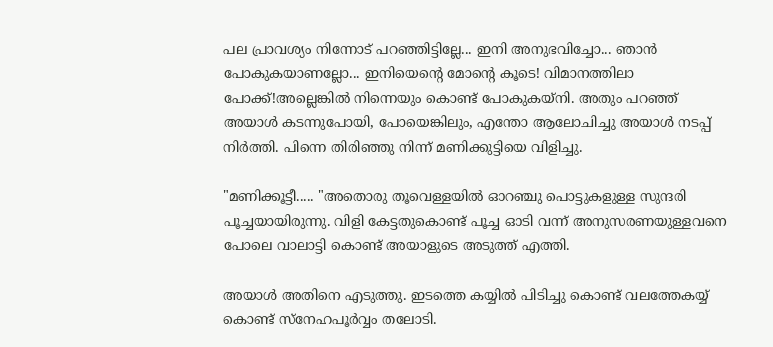പല പ്രാവശ്യം നിന്നോട് പറഞ്ഞിട്ടില്ലേ... ഇനി അനുഭവിച്ചോ... ഞാൻ പോകുകയാണല്ലോ... ഇനിയെന്റെ മോന്റെ കൂടെ! വിമാനത്തിലാ പോക്ക്!അല്ലെങ്കിൽ നിന്നെയും കൊണ്ട് പോകുകയ്നി. അതും പറഞ്ഞ് അയാൾ കടന്നുപോയി, പോയെങ്കിലും, എന്തോ ആലോചിച്ചു അയാൾ നടപ്പ് നിർത്തി. പിന്നെ തിരിഞ്ഞു നിന്ന് മണിക്കുട്ടിയെ വിളിച്ചു.

"മണിക്കൂട്ടീ..... "അതൊരു തൂവെള്ളയിൽ ഓറഞ്ചു പൊട്ടുകളുള്ള സുന്ദരി പൂച്ചയായിരുന്നു. വിളി കേട്ടതുകൊണ്ട് പൂച്ച ഓടി വന്ന് അനുസരണയുള്ളവനെ പോലെ വാലാട്ടി കൊണ്ട് അയാളുടെ അടുത്ത് എത്തി.

അയാൾ അതിനെ എടുത്തു. ഇടത്തെ കയ്യിൽ പിടിച്ചു കൊണ്ട് വലത്തേകയ്യ് കൊണ്ട് സ്നേഹപൂർവ്വം തലോടി.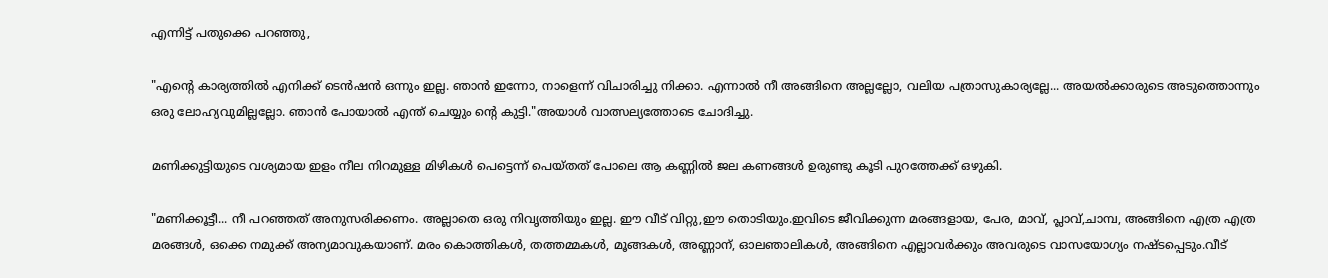എന്നിട്ട് പതുക്കെ പറഞ്ഞു,

"എന്റെ കാര്യത്തിൽ എനിക്ക് ടെൻഷൻ ഒന്നും ഇല്ല. ഞാൻ ഇന്നോ, നാളെന്ന് വിചാരിച്ചു നിക്കാ. എന്നാൽ നീ അങ്ങിനെ അല്ലല്ലോ, വലിയ പത്രാസുകാര്യല്ലേ... അയൽക്കാരുടെ അടുത്തൊന്നും ഒരു ലോഹ്യവുമില്ലല്ലോ. ഞാൻ പോയാൽ എന്ത് ചെയ്യും ന്റെ കുട്ടി."അയാൾ വാത്സല്യത്തോടെ ചോദിച്ചു.

മണിക്കുട്ടിയുടെ വശ്യമായ ഇളം നീല നിറമുള്ള മിഴികൾ പെട്ടെന്ന് പെയ്തത് പോലെ ആ കണ്ണിൽ ജല കണങ്ങൾ ഉരുണ്ടു കൂടി പുറത്തേക്ക് ഒഴുകി.

"മണിക്കൂട്ടീ... നീ പറഞ്ഞത് അനുസരിക്കണം. അല്ലാതെ ഒരു നിവൃത്തിയും ഇല്ല. ഈ വീട് വിറ്റു,ഈ തൊടിയും.ഇവിടെ ജീവിക്കുന്ന മരങ്ങളായ, പേര, മാവ്, പ്ലാവ്,ചാമ്പ, അങ്ങിനെ എത്ര എത്ര മരങ്ങൾ, ഒക്കെ നമുക്ക് അന്യമാവുകയാണ്. മരം കൊത്തികൾ, തത്തമ്മകൾ, മൂങ്ങകൾ, അണ്ണാന്, ഓലഞാലികൾ, അങ്ങിനെ എല്ലാവർക്കും അവരുടെ വാസയോഗ്യം നഷ്‌ടപ്പെടും.വീട്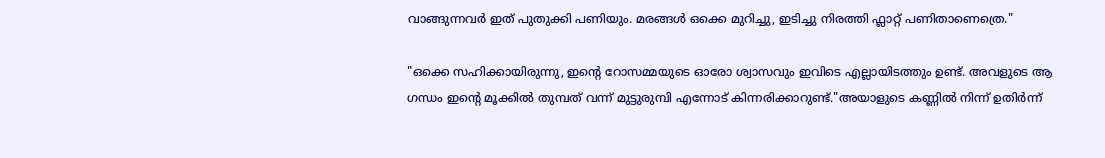വാങ്ങുന്നവർ ഇത് പുതുക്കി പണിയും. മരങ്ങൾ ഒക്കെ മുറിച്ചു, ഇടിച്ചു നിരത്തി ഫ്ലാറ്റ് പണിതാണെത്രെ."

"ഒക്കെ സഹിക്കായിരുന്നു, ഇന്റെ റോസമ്മയുടെ ഓരോ ശ്വാസവും ഇവിടെ എല്ലായിടത്തും ഉണ്ട്. അവളുടെ ആ ഗന്ധം ഇന്റെ മൂക്കിൽ തുമ്പത് വന്ന് മുട്ടുരുമ്പി എന്നോട് കിന്നരിക്കാറുണ്ട്."അയാളുടെ കണ്ണിൽ നിന്ന് ഉതിർന്ന്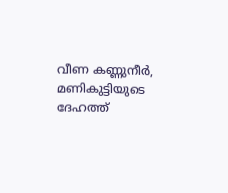വീണ കണ്ണുനീർ, മണികുട്ടിയുടെ ദേഹത്ത്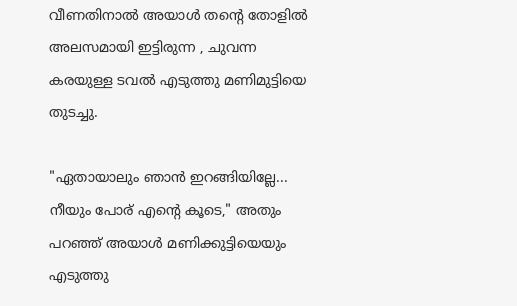വീണതിനാൽ അയാൾ തന്റെ തോളിൽ അലസമായി ഇട്ടിരുന്ന , ചുവന്ന കരയുള്ള ടവൽ എടുത്തു മണിമുട്ടിയെ തുടച്ചു.

"ഏതായാലും ഞാൻ ഇറങ്ങിയില്ലേ... നീയും പോര് എന്റെ കൂടെ," അതും പറഞ്ഞ് അയാൾ മണിക്കുട്ടിയെയും എടുത്തു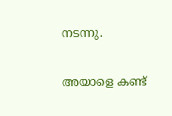നടന്നു.

അയാളെ കണ്ട്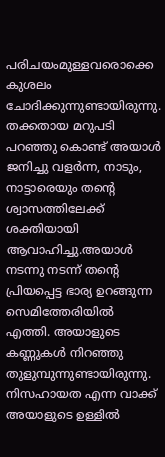പരിചയംമുള്ളവരൊക്കെ കുശലം ചോദിക്കുന്നുണ്ടായിരുന്നു. തക്കതായ മറുപടി പറഞ്ഞു കൊണ്ട് അയാൾ ജനിച്ചു വളർന്ന, നാടും, നാട്ടാരെയും തന്റെ ശ്വാസത്തിലേക്ക് ശക്തിയായി ആവാഹിച്ചു.അയാൾ നടന്നു നടന്ന് തന്റെ പ്രിയപ്പെട്ട ഭാര്യ ഉറങ്ങുന്ന സെമിത്തേരിയിൽ എത്തി. അയാളുടെ കണ്ണുകൾ നിറഞ്ഞു തുളുമ്പുന്നുണ്ടായിരുന്നു. നിസഹായത എന്ന വാക്ക് അയാളുടെ ഉള്ളിൽ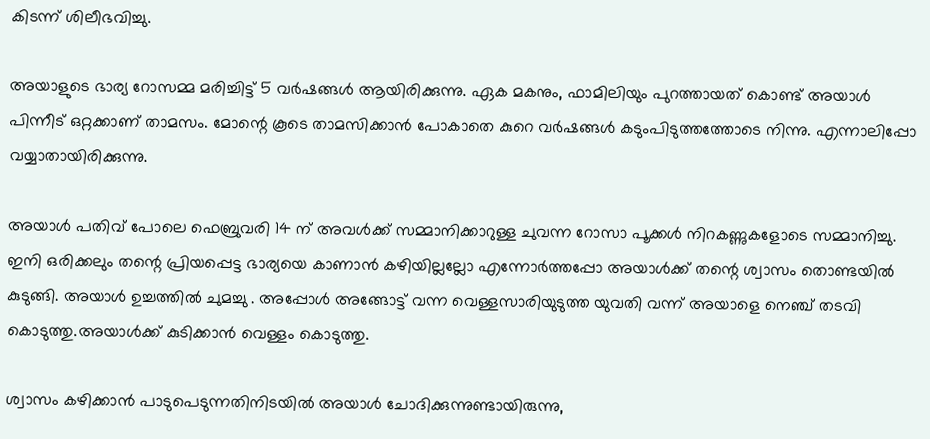കിടന്ന് ശിലീഭവിച്ചു.

അയാളുടെ ഭാര്യ റോസമ്മ മരിച്ചിട്ട് 5 വർഷങ്ങൾ ആയിരിക്കുന്നു. ഏക മകനും, ഫാമിലിയും പുറത്തായത് കൊണ്ട് അയാൾ പിന്നീട് ഒറ്റക്കാണ് താമസം. മോന്റെ കൂടെ താമസിക്കാൻ പോകാതെ കുറെ വർഷങ്ങൾ കടുംപിടുത്തത്തോടെ നിന്നു. എന്നാലിപ്പോ വയ്യാതായിരിക്കുന്നു.

അയാൾ പതിവ് പോലെ ഫെബ്രുവരി 14 ന് അവൾക്ക് സമ്മാനിക്കാറുള്ള ചുവന്ന റോസാ പൂക്കൾ നിറകണ്ണുകളോടെ സമ്മാനിച്ചു. ഇനി ഒരിക്കലും തന്റെ പ്രിയപ്പെട്ട ഭാര്യയെ കാണാൻ കഴിയില്ലല്ലോ എന്നോർത്തപ്പോ അയാൾക്ക് തന്റെ ശ്വാസം തൊണ്ടയിൽ കുടുങ്ങി. അയാൾ ഉച്ചത്തിൽ ചുമച്ചു . അപ്പോൾ അങ്ങോട്ട് വന്ന വെള്ളസാരിയുടുത്ത യുവതി വന്ന് അയാളെ നെഞ്ച് തടവി കൊടുത്തു.അയാൾക്ക് കുടിക്കാൻ വെള്ളം കൊടുത്തു.

ശ്വാസം കഴിക്കാൻ പാടുപെടുന്നതിനിടയിൽ അയാൾ ചോദിക്കുന്നുണ്ടായിരുന്നു,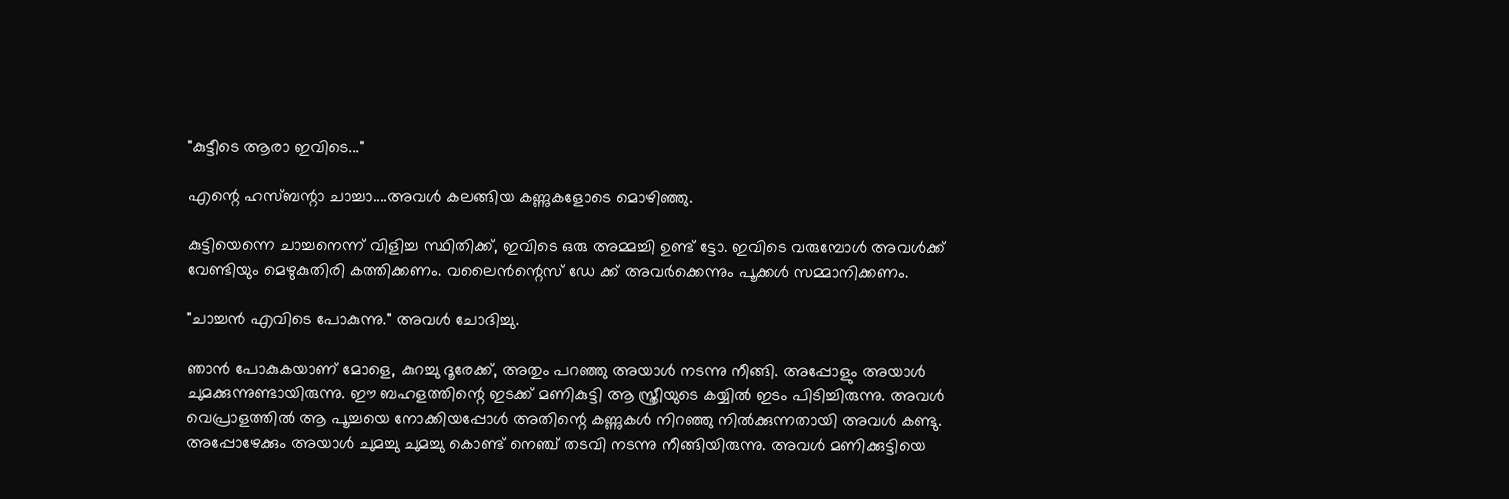"കുട്ടീടെ ആരാ ഇവിടെ..."

എന്റെ ഹസ്ബന്റാ ചാച്ചാ....അവൾ കലങ്ങിയ കണ്ണുകളോടെ മൊഴിഞ്ഞു.

കുട്ടിയെന്നെ ചാച്ചനെന്ന് വിളിച്ച സ്ഥിതിക്ക്, ഇവിടെ ഒരു അമ്മച്ചി ഉണ്ട് ട്ടോ. ഇവിടെ വരുമ്പോൾ അവൾക്ക് വേണ്ടിയും മെഴുകുതിരി കത്തിക്കണം. വലൈൻന്റെസ് ഡേ ക്ക് അവർക്കെന്നും പൂക്കൾ സമ്മാനിക്കണം.

"ചാച്ചൻ എവിടെ പോകുന്നു." അവൾ ചോദിച്ചു.

ഞാൻ പോകുകയാണ് മോളെ, കുറച്ചു ദൂരേക്ക്, അതും പറഞ്ഞു അയാൾ നടന്നു നീങ്ങി. അപ്പോളും അയാൾ ചുമക്കുന്നുണ്ടായിരുന്നു. ഈ ബഹളത്തിന്റെ ഇടക്ക് മണികുട്ടി ആ സ്ത്രീയുടെ കയ്യിൽ ഇടം പിടിച്ചിരുന്നു. അവൾ വെപ്രാളത്തിൽ ആ പൂച്ചയെ നോക്കിയപ്പോൾ അതിന്റെ കണ്ണുകൾ നിറഞ്ഞു നിൽക്കുന്നതായി അവൾ കണ്ടു. അപ്പോഴേക്കും അയാൾ ചുമച്ചു ചുമച്ചു കൊണ്ട് നെഞ്ച് തടവി നടന്നു നീങ്ങിയിരുന്നു. അവൾ മണിക്കുട്ടിയെ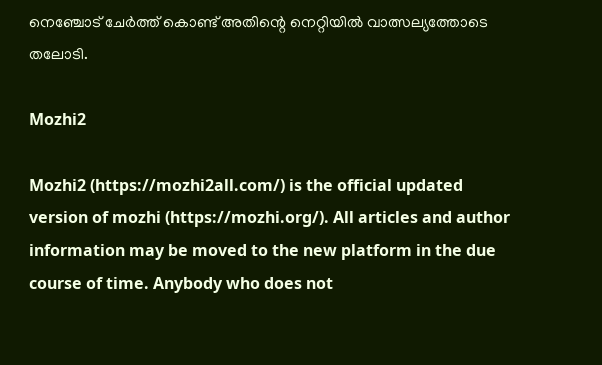നെഞ്ചോട് ചേർത്ത് കൊണ്ട് അതിന്റെ നെറ്റിയിൽ വാത്സല്യത്തോടെ തലോടി.

Mozhi2

Mozhi2 (https://mozhi2all.com/) is the official updated version of mozhi (https://mozhi.org/). All articles and author information may be moved to the new platform in the due course of time. Anybody who does not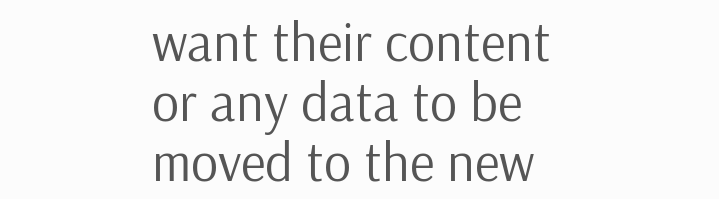want their content or any data to be moved to the new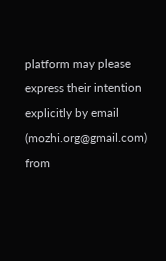platform may please express their intention explicitly by email (mozhi.org@gmail.com) from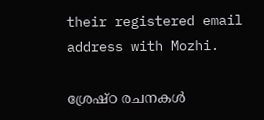their registered email address with Mozhi.

ശ്രേഷ്ഠ രചനകൾ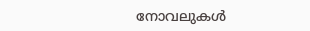നോവലുകൾ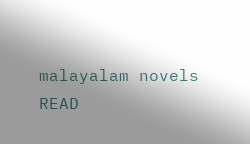malayalam novels
READ